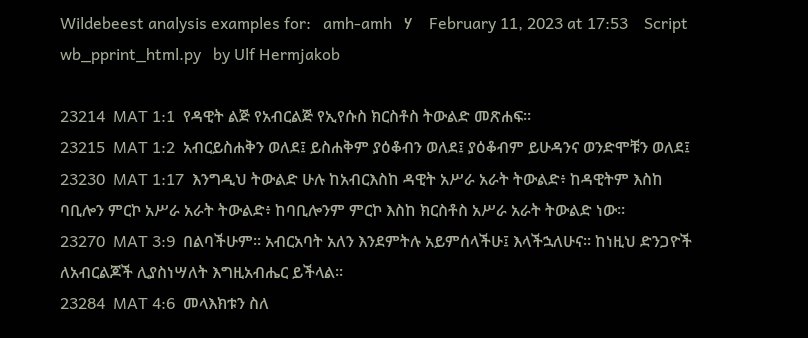Wildebeest analysis examples for:   amh-amh   ሃ    February 11, 2023 at 17:53    Script wb_pprint_html.py   by Ulf Hermjakob

23214  MAT 1:1  የዳዊት ልጅ የአብርልጅ የኢየሱስ ክርስቶስ ትውልድ መጽሐፍ።
23215  MAT 1:2  አብርይስሐቅን ወለደ፤ ይስሐቅም ያዕቆብን ወለደ፤ ያዕቆብም ይሁዳንና ወንድሞቹን ወለደ፤
23230  MAT 1:17  እንግዲህ ትውልድ ሁሉ ከአብርእስከ ዳዊት አሥራ አራት ትውልድ፥ ከዳዊትም እስከ ባቢሎን ምርኮ አሥራ አራት ትውልድ፥ ከባቢሎንም ምርኮ እስከ ክርስቶስ አሥራ አራት ትውልድ ነው።
23270  MAT 3:9  በልባችሁም። አብርአባት አለን እንደምትሉ አይምሰላችሁ፤ እላችኋለሁና። ከነዚህ ድንጋዮች ለአብርልጆች ሊያስነሣለት እግዚአብሔር ይችላል።
23284  MAT 4:6  መላእክቱን ስለ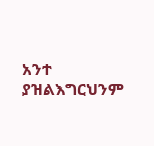አንተ ያዝልእግርህንም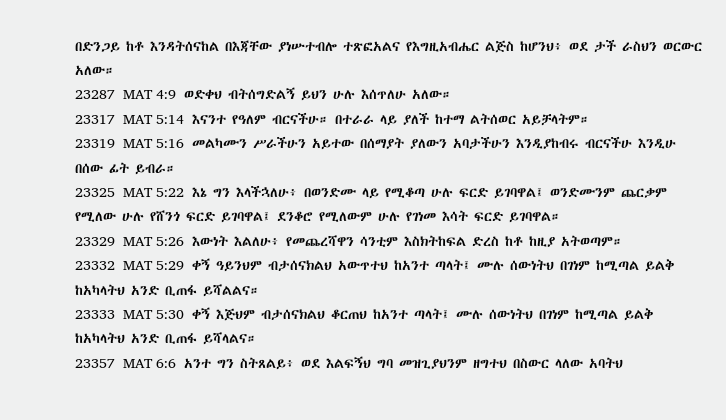በድንጋይ ከቶ እንዳትሰናከል በእጃቸው ያነሡተብሎ ተጽፎአልና የእግዚአብሔር ልጅስ ከሆንህ፥ ወደ ታች ራስህን ወርውር አለው።
23287  MAT 4:9  ወድቀህ ብትሰግድልኝ ይህን ሁሉ እሰጥለሁ አለው።
23317  MAT 5:14  እናንተ የዓለም ብርናችሁ። በተራራ ላይ ያለች ከተማ ልትሰወር አይቻላትም።
23319  MAT 5:16  መልካሙን ሥራችሁን አይተው በሰማያት ያለውን አባታችሁን እንዲያከብሩ ብርናችሁ እንዲሁ በሰው ፊት ይብራ።
23325  MAT 5:22  እኔ ግን እላችኋለሁ፥ በወንድሙ ላይ የሚቆጣ ሁሉ ፍርድ ይገባዋል፤ ወንድሙንም ጨርቃም የሚለው ሁሉ የሸንጎ ፍርድ ይገባዋል፤ ደንቆሮ የሚለውም ሁሉ የገነመ እሳት ፍርድ ይገባዋል።
23329  MAT 5:26  እውነት እልለሁ፥ የመጨረሻዋን ሳንቲም እስክትከፍል ድረስ ከቶ ከዚያ አትወጣም።
23332  MAT 5:29  ቀኝ ዓይንህም ብታሰናክልህ አውጥተህ ከአንተ ጣላት፤ ሙሉ ሰውነትህ በገነም ከሚጣል ይልቅ ከአካላትህ አንድ ቢጠፋ ይሻልልና።
23333  MAT 5:30  ቀኝ እጅህም ብታሰናክልህ ቆርጠህ ከአንተ ጣላት፤ ሙሉ ሰውነትህ በገነም ከሚጣል ይልቅ ከአካላትህ አንድ ቢጠፋ ይሻላልና።
23357  MAT 6:6  አንተ ግን ስትጸልይ፥ ወደ እልፍኝህ ግባ መዝጊያህንም ዘግተህ በስውር ላለው አባትህ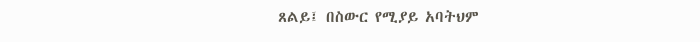ጸልይ፤ በስውር የሚያይ አባትህም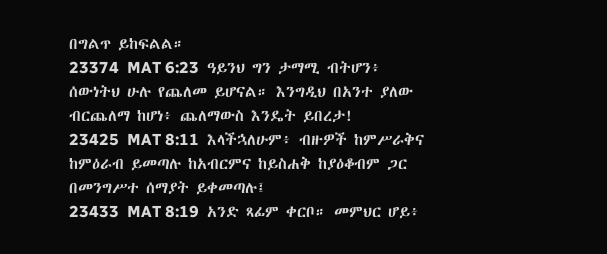በግልጥ ይከፍልል።
23374  MAT 6:23  ዓይንህ ግን ታማሚ ብትሆን፥ ሰውነትህ ሁሉ የጨለመ ይሆናል። እንግዲህ በአንተ ያለው ብርጨለማ ከሆነ፥ ጨለማውስ እንዴት ይበረታ!
23425  MAT 8:11  እላችኋለሁም፥ ብዙዎች ከምሥራቅና ከምዕራብ ይመጣሉ ከአብርምና ከይስሐቅ ከያዕቆብም ጋር በመንግሥተ ሰማያት ይቀመጣሉ፤
23433  MAT 8:19  አንድ ጻፊም ቀርቦ። መምህር ሆይ፥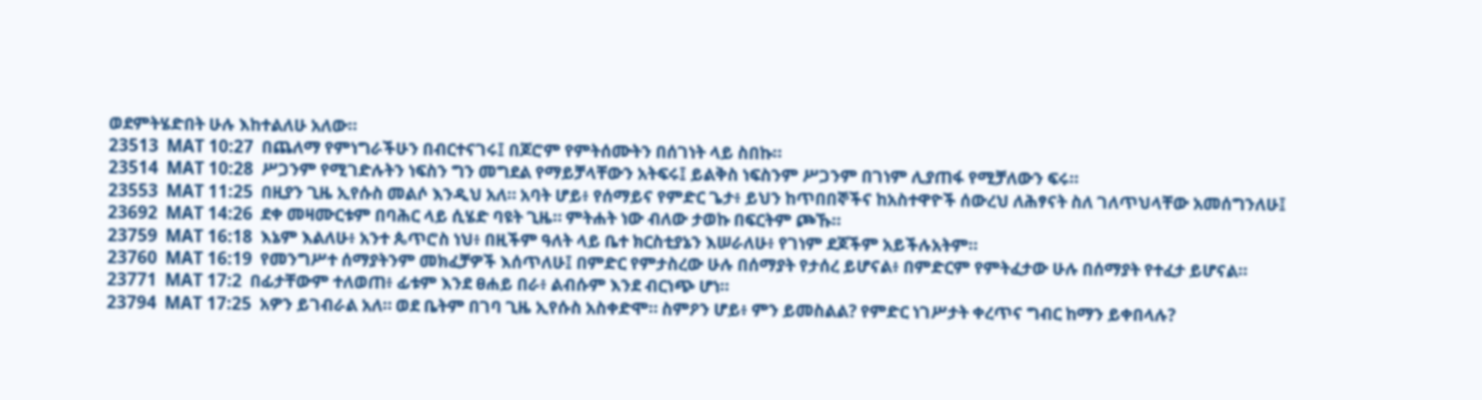ወደምትሄድበት ሁሉ እከተልለሁ አለው።
23513  MAT 10:27  በጨለማ የምነግራችሁን በብርተናገሩ፤ በጆሮም የምትሰሙትን በሰገነት ላይ ስበኩ።
23514  MAT 10:28  ሥጋንም የሚገድሉትን ነፍስን ግን መግደል የማይቻላቸውን አትፍሩ፤ ይልቅስ ነፍስንም ሥጋንም በገነም ሊያጠፋ የሚቻለውን ፍሩ።
23553  MAT 11:25  በዚያን ጊዜ ኢየሱስ መልሶ እንዲህ አለ። አባት ሆይ፥ የሰማይና የምድር ጌታ፥ ይህን ከጥበበኞችና ከአስተዋዮች ሰውረህ ለሕፃናት ስለ ገለጥህላቸው አመሰግንለሁ፤
23692  MAT 14:26  ደቀ መዛሙርቱም በባሕር ላይ ሲሄድ ባዩት ጊዜ። ምትሐት ነው ብለው ታወኩ በፍርትም ጮኹ።
23759  MAT 16:18  እኔም እልለሁ፥ አንተ ጴጥሮስ ነህ፥ በዚችም ዓለት ላይ ቤተ ክርስቲያኔን እሠራለሁ፥ የገነም ደጆችም አይችሉአትም።
23760  MAT 16:19  የመንግሥተ ሰማያትንም መክፈቻዎች እሰጥለሁ፤ በምድር የምታስረው ሁሉ በሰማያት የታሰረ ይሆናል፥ በምድርም የምትፈታው ሁሉ በሰማያት የተፈታ ይሆናል።
23771  MAT 17:2  በፊታቸውም ተለወጠ፥ ፊቱም እንደ ፀሐይ በራ፥ ልብሱም እንደ ብርነጭ ሆነ።
23794  MAT 17:25  አዎን ይገብራል አለ። ወደ ቤትም በገባ ጊዜ ኢየሱስ አስቀድሞ። ስምዖን ሆይ፥ ምን ይመስልል? የምድር ነገሥታት ቀረጥና ግብር ከማን ይቀበላሉ?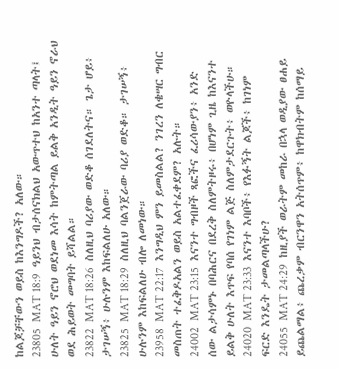ከልጆቻቸውን ወይስ ከእንግዶች? አለው።
23805  MAT 18:9  ዓይንህ ብታሰናክልህ አውጥተህ ከአንተ ጣላት፤ ሁለት ዓይን ኖሮህ ወደነመ እሳት ከምትጣል ይልቅ አንዲት ዓይን ኖራህ ወደ ሕይወት መግባት ይሻልል።
23822  MAT 18:26  ስለዚህ ባሪያው ወድቆ ሰገደለትና። ጌታ ሆይ፥ ታገሠኝ፥ ሁሉንም እከፍልለሁ አለው።
23825  MAT 18:29  ስለዚህ ባልንጀራው ባሪያ ወድቆ። ታገሠኝ፥ ሁሉንም እከፍልለሁ ብሎ ለመነው።
23958  MAT 22:17  እንግዲህ ምን ይመስልል? ንገረን ለቄሣር ግብር መስጠት ተፈቅዶአልን ወይስ አልተፈቀደም? አሉት።
24002  MAT 23:15  እናንተ ግብዞች ጻፎችና ፈሪሳውያን፥ አንድ ሰው ልታሳምኑ በባሕርና በደረቅ ስለምትዞሩ፥ በሆነም ጊዜ ከእናንተ ይልቅ ሁለት እጥፍ የባሰ የገነም ልጅ ስለምታደርጉት፥ ወዮላችሁ።
24020  MAT 23:33  እናንተ እባቦች፥ የእፉኝት ልጆች፥ ከገነም ፍርድ እንዴት ታመልጣላችሁ?
24055  MAT 24:29  ከዚያች ወራትም መከራ በኋላ ወዲያው ፀሐይ ይጨልማል፥ ጨረቃም ብርንዋን አትሰጥም፥ ከዋክብትም ከሰማይ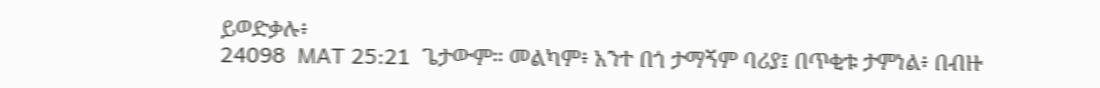ይወድቃሉ፥
24098  MAT 25:21  ጌታውም። መልካም፥ አንተ በጎ ታማኝም ባሪያ፤ በጥቂቱ ታምነል፥ በብዙ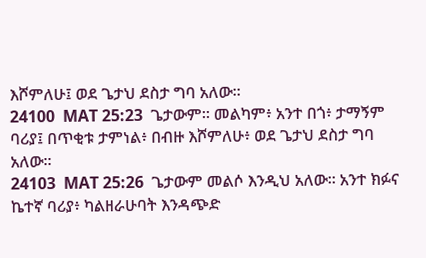እሾምለሁ፤ ወደ ጌታህ ደስታ ግባ አለው።
24100  MAT 25:23  ጌታውም። መልካም፥ አንተ በጎ፥ ታማኝም ባሪያ፤ በጥቂቱ ታምነል፥ በብዙ እሾምለሁ፥ ወደ ጌታህ ደስታ ግባ አለው።
24103  MAT 25:26  ጌታውም መልሶ እንዲህ አለው። አንተ ክፉና ኬተኛ ባሪያ፥ ካልዘራሁባት እንዳጭድ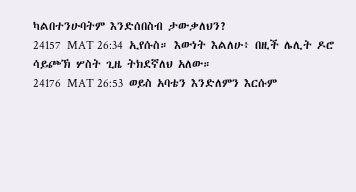ካልበተንሁባትም እንድሰበስብ ታውቃለህን?
24157  MAT 26:34  ኢየሱስ። እውነት እልለሁ፥ በዚች ሌሊት ዶሮ ሳይጮኽ ሦስት ጊዜ ትክደኛለህ አለው።
24176  MAT 26:53  ወይስ አባቴን እንድለምን እርሱም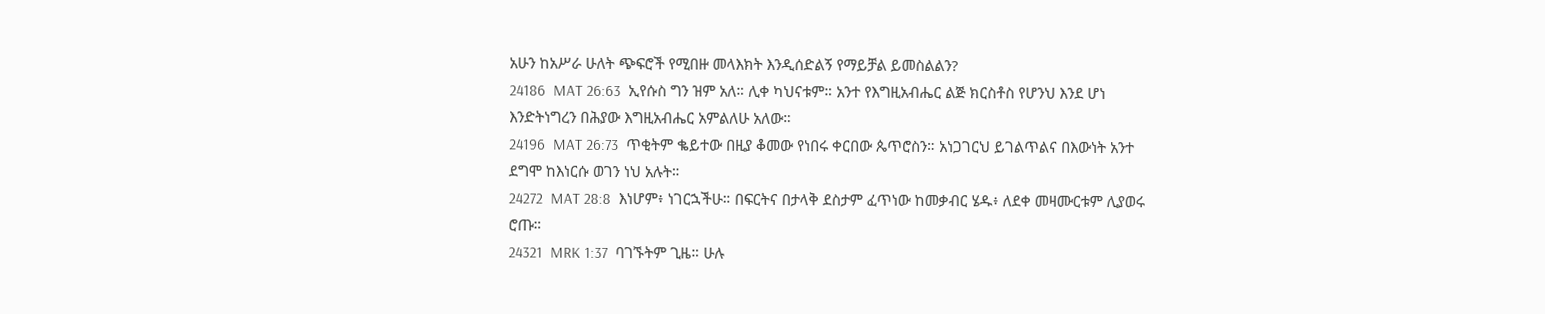አሁን ከአሥራ ሁለት ጭፍሮች የሚበዙ መላእክት እንዲሰድልኝ የማይቻል ይመስልልን?
24186  MAT 26:63  ኢየሱስ ግን ዝም አለ። ሊቀ ካህናቱም። አንተ የእግዚአብሔር ልጅ ክርስቶስ የሆንህ እንደ ሆነ እንድትነግረን በሕያው እግዚአብሔር አምልለሁ አለው።
24196  MAT 26:73  ጥቂትም ቈይተው በዚያ ቆመው የነበሩ ቀርበው ጴጥሮስን። አነጋገርህ ይገልጥልና በእውነት አንተ ደግሞ ከእነርሱ ወገን ነህ አሉት።
24272  MAT 28:8  እነሆም፥ ነገርኋችሁ። በፍርትና በታላቅ ደስታም ፈጥነው ከመቃብር ሄዱ፥ ለደቀ መዛሙርቱም ሊያወሩ ሮጡ።
24321  MRK 1:37  ባገኙትም ጊዜ። ሁሉ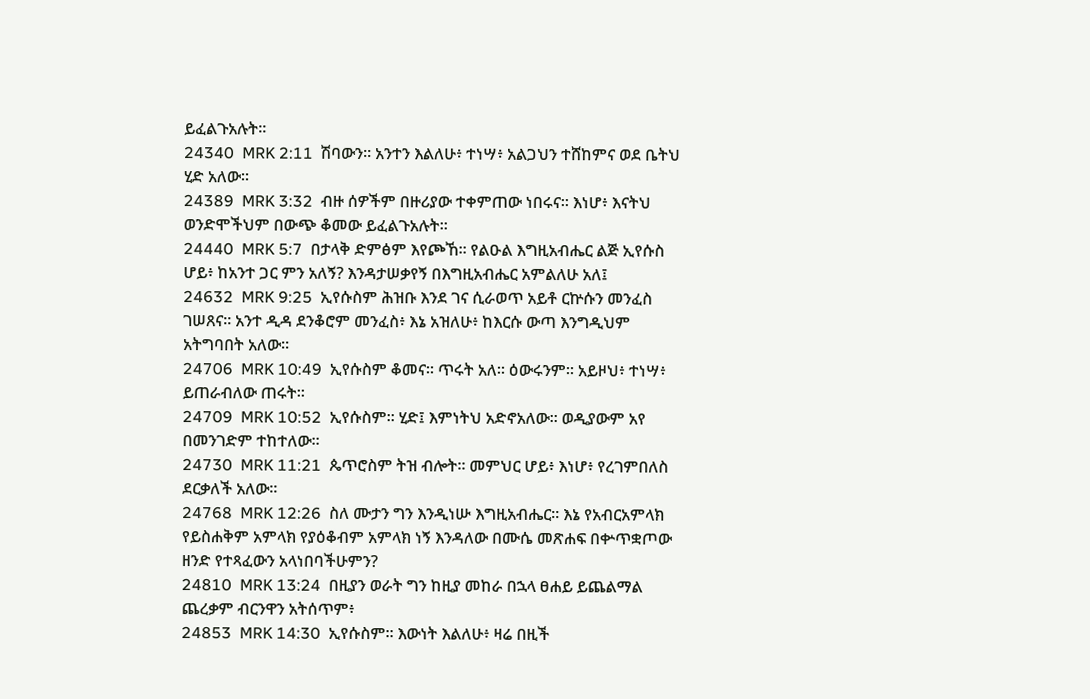ይፈልጉአሉት።
24340  MRK 2:11  ሽባውን። አንተን እልለሁ፥ ተነሣ፥ አልጋህን ተሸከምና ወደ ቤትህ ሂድ አለው።
24389  MRK 3:32  ብዙ ሰዎችም በዙሪያው ተቀምጠው ነበሩና። እነሆ፥ እናትህ ወንድሞችህም በውጭ ቆመው ይፈልጉአሉት።
24440  MRK 5:7  በታላቅ ድምፅም እየጮኸ። የልዑል እግዚአብሔር ልጅ ኢየሱስ ሆይ፥ ከአንተ ጋር ምን አለኝ? እንዳታሠቃየኝ በእግዚአብሔር አምልለሁ አለ፤
24632  MRK 9:25  ኢየሱስም ሕዝቡ እንደ ገና ሲራወጥ አይቶ ርኵሱን መንፈስ ገሠጸና። አንተ ዲዳ ደንቆሮም መንፈስ፥ እኔ አዝለሁ፥ ከእርሱ ውጣ እንግዲህም አትግባበት አለው።
24706  MRK 10:49  ኢየሱስም ቆመና። ጥሩት አለ። ዕውሩንም። አይዞህ፥ ተነሣ፥ ይጠራብለው ጠሩት።
24709  MRK 10:52  ኢየሱስም። ሂድ፤ እምነትህ አድኖአለው። ወዲያውም አየ በመንገድም ተከተለው።
24730  MRK 11:21  ጴጥሮስም ትዝ ብሎት። መምህር ሆይ፥ እነሆ፥ የረገምበለስ ደርቃለች አለው።
24768  MRK 12:26  ስለ ሙታን ግን እንዲነሡ እግዚአብሔር። እኔ የአብርአምላክ የይስሐቅም አምላክ የያዕቆብም አምላክ ነኝ እንዳለው በሙሴ መጽሐፍ በቍጥቋጦው ዘንድ የተጻፈውን አላነበባችሁምን?
24810  MRK 13:24  በዚያን ወራት ግን ከዚያ መከራ በኋላ ፀሐይ ይጨልማል ጨረቃም ብርንዋን አትሰጥም፥
24853  MRK 14:30  ኢየሱስም። እውነት እልለሁ፥ ዛሬ በዚች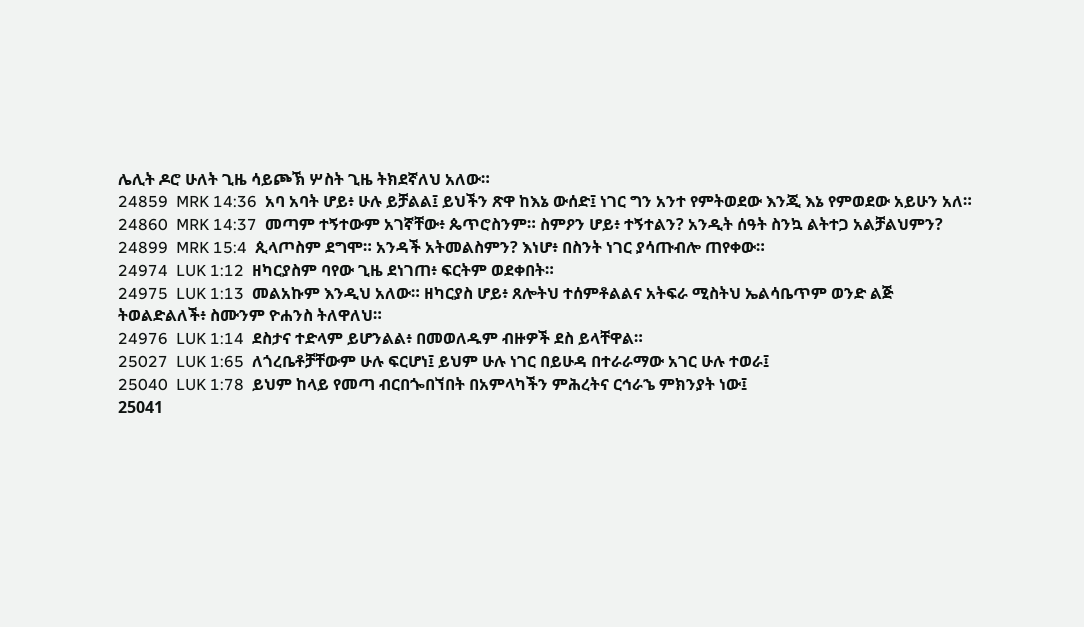ሌሊት ዶሮ ሁለት ጊዜ ሳይጮኽ ሦስት ጊዜ ትክደኛለህ አለው።
24859  MRK 14:36  አባ አባት ሆይ፥ ሁሉ ይቻልል፤ ይህችን ጽዋ ከእኔ ውሰድ፤ ነገር ግን አንተ የምትወደው እንጂ እኔ የምወደው አይሁን አለ።
24860  MRK 14:37  መጣም ተኝተውም አገኛቸው፥ ጴጥሮስንም። ስምዖን ሆይ፥ ተኝተልን? አንዲት ሰዓት ስንኳ ልትተጋ አልቻልህምን?
24899  MRK 15:4  ጲላጦስም ደግሞ። አንዳች አትመልስምን? እነሆ፥ በስንት ነገር ያሳጡብሎ ጠየቀው።
24974  LUK 1:12  ዘካርያስም ባየው ጊዜ ደነገጠ፥ ፍርትም ወደቀበት።
24975  LUK 1:13  መልአኩም እንዲህ አለው። ዘካርያስ ሆይ፥ ጸሎትህ ተሰምቶልልና አትፍራ ሚስትህ ኤልሳቤጥም ወንድ ልጅ ትወልድልለች፥ ስሙንም ዮሐንስ ትለዋለህ።
24976  LUK 1:14  ደስታና ተድላም ይሆንልል፥ በመወለዱም ብዙዎች ደስ ይላቸዋል።
25027  LUK 1:65  ለጎረቤቶቻቸውም ሁሉ ፍርሆነ፤ ይህም ሁሉ ነገር በይሁዳ በተራራማው አገር ሁሉ ተወራ፤
25040  LUK 1:78  ይህም ከላይ የመጣ ብርበጐበኘበት በአምላካችን ምሕረትና ርኅራኄ ምክንያት ነው፤
25041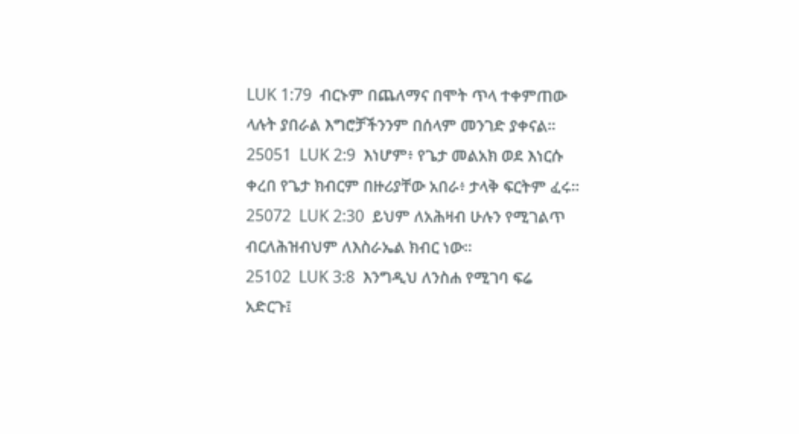LUK 1:79  ብርኑም በጨለማና በሞት ጥላ ተቀምጠው ላሉት ያበራል እግሮቻችንንም በሰላም መንገድ ያቀናል።
25051  LUK 2:9  እነሆም፥ የጌታ መልአክ ወደ እነርሱ ቀረበ የጌታ ክብርም በዙሪያቸው አበራ፥ ታላቅ ፍርትም ፈሩ።
25072  LUK 2:30  ይህም ለአሕዛብ ሁሉን የሚገልጥ ብርለሕዝብህም ለእስራኤል ክብር ነው።
25102  LUK 3:8  እንግዲህ ለንስሐ የሚገባ ፍሬ አድርጉ፤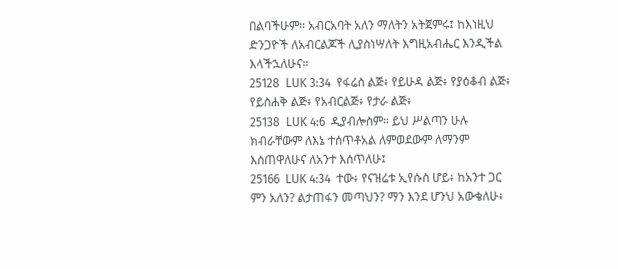በልባችሁም። አብርአባት አለን ማለትን አትጀምሩ፤ ከእነዚህ ድንጋዮች ለአብርልጆች ሊያስነሣለት እግዚአብሔር እንዲችል እላችኋለሁና።
25128  LUK 3:34  የፋሬስ ልጅ፥ የይሁዳ ልጅ፥ የያዕቆብ ልጅ፥ የይስሐቅ ልጅ፥ የአብርልጅ፥ የታራ ልጅ፥
25138  LUK 4:6  ዲያብሎስም። ይህ ሥልጣን ሁሉ ክብራቸውም ለእኔ ተሰጥቶአል ለምወደውም ለማንም እሰጠዋለሁና ለአንተ እሰጥለሁ፤
25166  LUK 4:34  ተው፥ የናዝሬቱ ኢየሱስ ሆይ፥ ከአንተ ጋር ምን አለን? ልታጠፋን መጣህን? ማን እንደ ሆንህ አውቄለሁ፥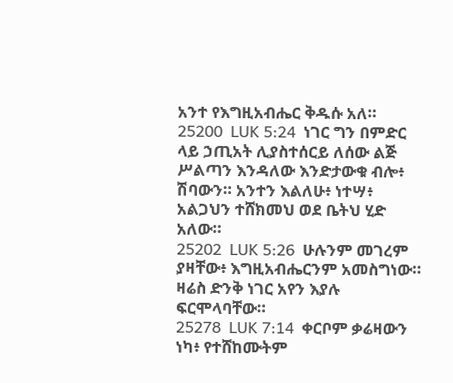አንተ የእግዚአብሔር ቅዱሱ አለ።
25200  LUK 5:24  ነገር ግን በምድር ላይ ኃጢአት ሊያስተሰርይ ለሰው ልጅ ሥልጣን እንዳለው እንድታውቁ ብሎ፥ ሽባውን። አንተን እልለሁ፥ ነተሣ፥ አልጋህን ተሸክመህ ወደ ቤትህ ሂድ አለው።
25202  LUK 5:26  ሁሉንም መገረም ያዛቸው፥ እግዚአብሔርንም አመስግነው። ዛሬስ ድንቅ ነገር አየን እያሉ ፍርሞላባቸው።
25278  LUK 7:14  ቀርቦም ቃሬዛውን ነካ፥ የተሸከሙትም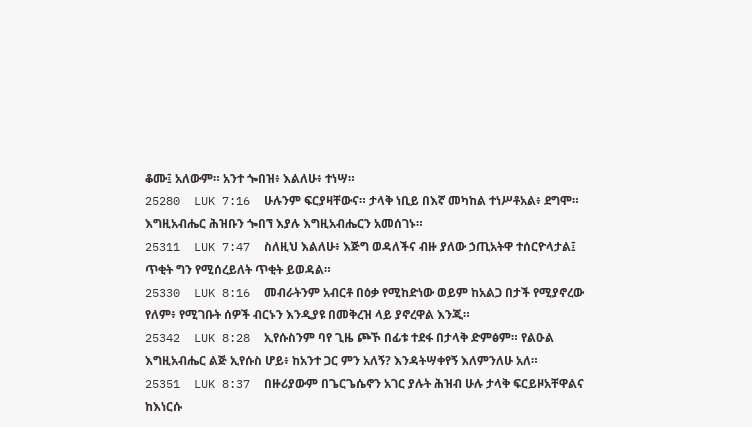ቆሙ፤ አለውም። አንተ ጐበዝ፥ እልለሁ፥ ተነሣ።
25280  LUK 7:16  ሁሉንም ፍርያዛቸውና። ታላቅ ነቢይ በእኛ መካከል ተነሥቶአል፥ ደግሞ። እግዚአብሔር ሕዝቡን ጐበኘ እያሉ እግዚአብሔርን አመሰገኑ።
25311  LUK 7:47  ስለዚህ እልለሁ፥ እጅግ ወዳለችና ብዙ ያለው ኃጢአትዋ ተሰርዮላታል፤ ጥቂት ግን የሚሰረይለት ጥቂት ይወዳል።
25330  LUK 8:16  መብራትንም አብርቶ በዕቃ የሚከድነው ወይም ከአልጋ በታች የሚያኖረው የለም፥ የሚገቡት ሰዎች ብርኑን እንዲያዩ በመቅረዝ ላይ ያኖረዋል እንጂ።
25342  LUK 8:28  ኢየሱስንም ባየ ጊዜ ጮኾ በፊቱ ተደፋ በታላቅ ድምፅም። የልዑል እግዚአብሔር ልጅ ኢየሱስ ሆይ፥ ከአንተ ጋር ምን አለኝ? እንዳትሣቀየኝ እለምንለሁ አለ።
25351  LUK 8:37  በዙሪያውም በጌርጌሴኖን አገር ያሉት ሕዝብ ሁሉ ታላቅ ፍርይዞአቸዋልና ከእነርሱ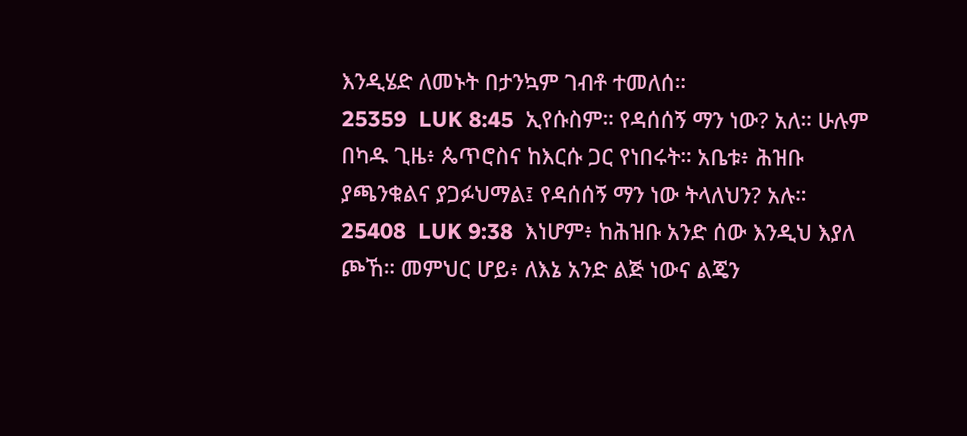እንዲሄድ ለመኑት በታንኳም ገብቶ ተመለሰ።
25359  LUK 8:45  ኢየሱስም። የዳሰሰኝ ማን ነው? አለ። ሁሉም በካዱ ጊዜ፥ ጴጥሮስና ከእርሱ ጋር የነበሩት። አቤቱ፥ ሕዝቡ ያጫንቁልና ያጋፉህማል፤ የዳሰሰኝ ማን ነው ትላለህን? አሉ።
25408  LUK 9:38  እነሆም፥ ከሕዝቡ አንድ ሰው እንዲህ እያለ ጮኸ። መምህር ሆይ፥ ለእኔ አንድ ልጅ ነውና ልጄን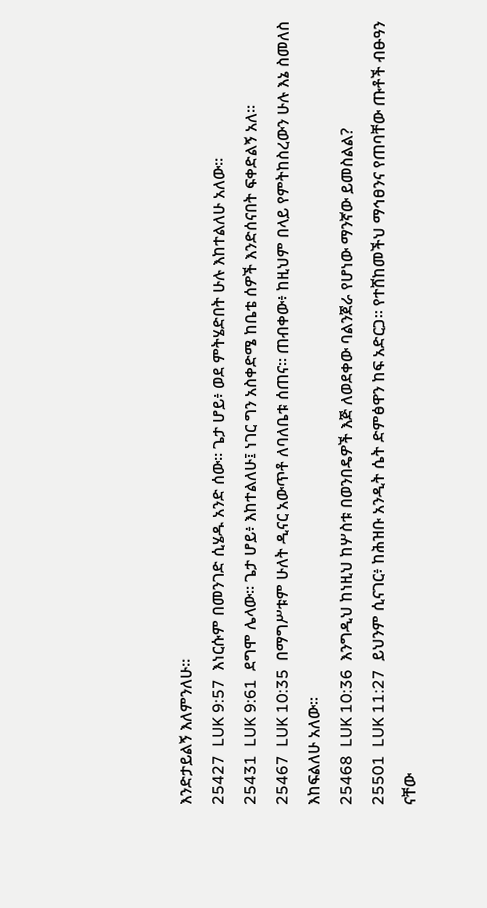እንድታይልኝ እለምንለሁ።
25427  LUK 9:57  እነርሱም በመንገድ ሲሄዱ አንድ ሰው። ጌታ ሆይ፥ ወደ ምትሄድበት ሁሉ እከተልለሁ አለው።
25431  LUK 9:61  ደግሞ ሌላው። ጌታ ሆይ፥ እከተልለሁ፤ ነገር ግን አስቀድሜ ከቤቴ ሰዎች እንድሰናበት ፍቀድልኝ አለ።
25467  LUK 10:35  በማግሥቱም ሁለት ዲናር አውጥቶ ለባለቤቱ ሰጠና። ጠብቀው፥ ከዚህም በላይ የምትከስረውን ሁሉ እኔ ስመለስ እከፍልለሁ አለው።
25468  LUK 10:36  እንግዲህ ከነዚህ ከሦስቱ በወንበዴዎች እጅ ለወደቀው ባልንጀራ የሆነው ማንኛው ይመስልል?
25501  LUK 11:27  ይህንም ሲናገር፥ ከሕዝቡ አንዲት ሴት ድምፅዋን ከፍ አድርጋ። የተሸከመችህ ማኅፀንና የጠባቸው ጡቶች ብፁዓን ናቸው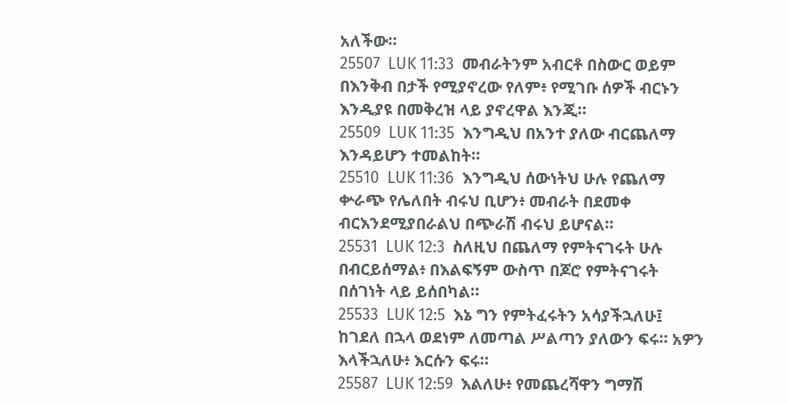አለችው።
25507  LUK 11:33  መብራትንም አብርቶ በስውር ወይም በእንቅብ በታች የሚያኖረው የለም፥ የሚገቡ ሰዎች ብርኑን እንዲያዩ በመቅረዝ ላይ ያኖረዋል እንጂ።
25509  LUK 11:35  እንግዲህ በአንተ ያለው ብርጨለማ እንዳይሆን ተመልከት።
25510  LUK 11:36  እንግዲህ ሰውነትህ ሁሉ የጨለማ ቍራጭ የሌለበት ብሩህ ቢሆን፥ መብራት በደመቀ ብርእንደሚያበራልህ በጭራሽ ብሩህ ይሆናል።
25531  LUK 12:3  ስለዚህ በጨለማ የምትናገሩት ሁሉ በብርይሰማል፥ በእልፍኝም ውስጥ በጆሮ የምትናገሩት በሰገነት ላይ ይሰበካል።
25533  LUK 12:5  እኔ ግን የምትፈሩትን አሳያችኋለሁ፤ ከገደለ በኋላ ወደነም ለመጣል ሥልጣን ያለውን ፍሩ። አዎን እላችኋለሁ፥ እርሱን ፍሩ።
25587  LUK 12:59  እልለሁ፥ የመጨረሻዋን ግማሽ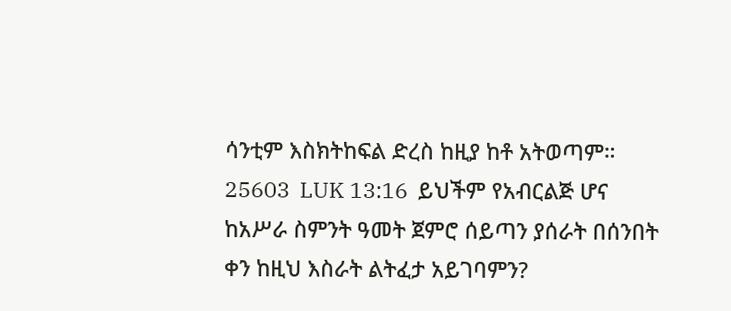ሳንቲም እስክትከፍል ድረስ ከዚያ ከቶ አትወጣም።
25603  LUK 13:16  ይህችም የአብርልጅ ሆና ከአሥራ ስምንት ዓመት ጀምሮ ሰይጣን ያሰራት በሰንበት ቀን ከዚህ እስራት ልትፈታ አይገባምን?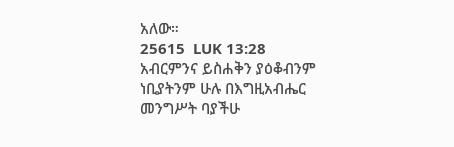አለው።
25615  LUK 13:28  አብርምንና ይስሐቅን ያዕቆብንም ነቢያትንም ሁሉ በእግዚአብሔር መንግሥት ባያችሁ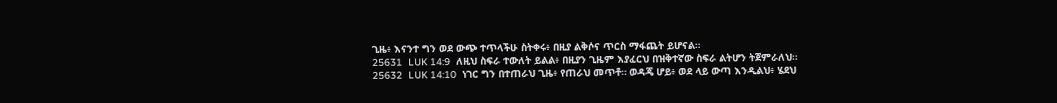ጊዜ፥ እናንተ ግን ወደ ውጭ ተጥላችሁ ስትቀሩ፥ በዚያ ልቅሶና ጥርስ ማፋጨት ይሆናል።
25631  LUK 14:9  ለዚህ ስፍራ ተውለት ይልል፥ በዚያን ጊዜም እያፈርህ በዝቅተኛው ስፍራ ልትሆን ትጀምራለህ።
25632  LUK 14:10  ነገር ግን በተጠራህ ጊዜ፥ የጠራህ መጥቶ። ወዳጄ ሆይ፥ ወደ ላይ ውጣ እንዲልህ፥ ሄደህ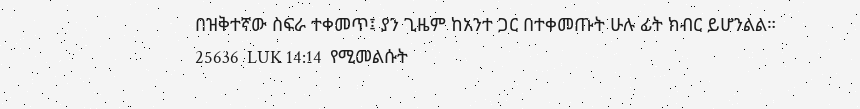በዝቅተኛው ስፍራ ተቀመጥ፤ ያን ጊዜም ከአንተ ጋር በተቀመጡት ሁሉ ፊት ክብር ይሆንልል።
25636  LUK 14:14  የሚመልሱት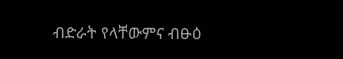ብድራት የላቸውምና ብፁዕ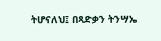ትሆናለህ፤ በጻድቃን ትንሣኤ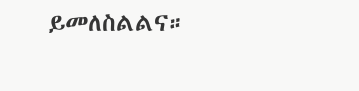ይመለስልልና።